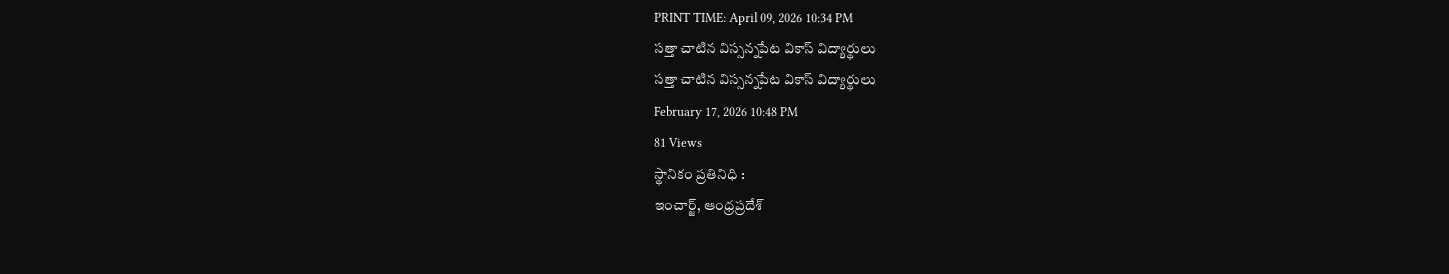PRINT TIME: April 09, 2026 10:34 PM
సత్తా చాటిన విస్సన్నపేట వికాస్ విద్యార్థులు
సత్తా చాటిన విస్సన్నపేట వికాస్ విద్యార్థులు
February 17, 2026 10:48 PM
81 Views
స్థానికం ప్రతినిధి :
ఇంచార్జ్, ఆంధ్రప్రదేశ్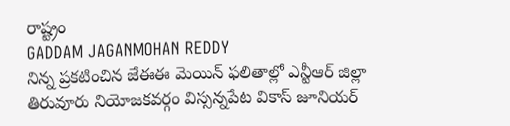రాష్ట్రం
GADDAM JAGANMOHAN REDDY
నిన్న ప్రకటించిన జేఈఈ మెయిన్ ఫలితాల్లో ఎన్టీఆర్ జిల్లా తిరువూరు నియోజకవర్గం విస్సన్నపేట వికాస్ జూనియర్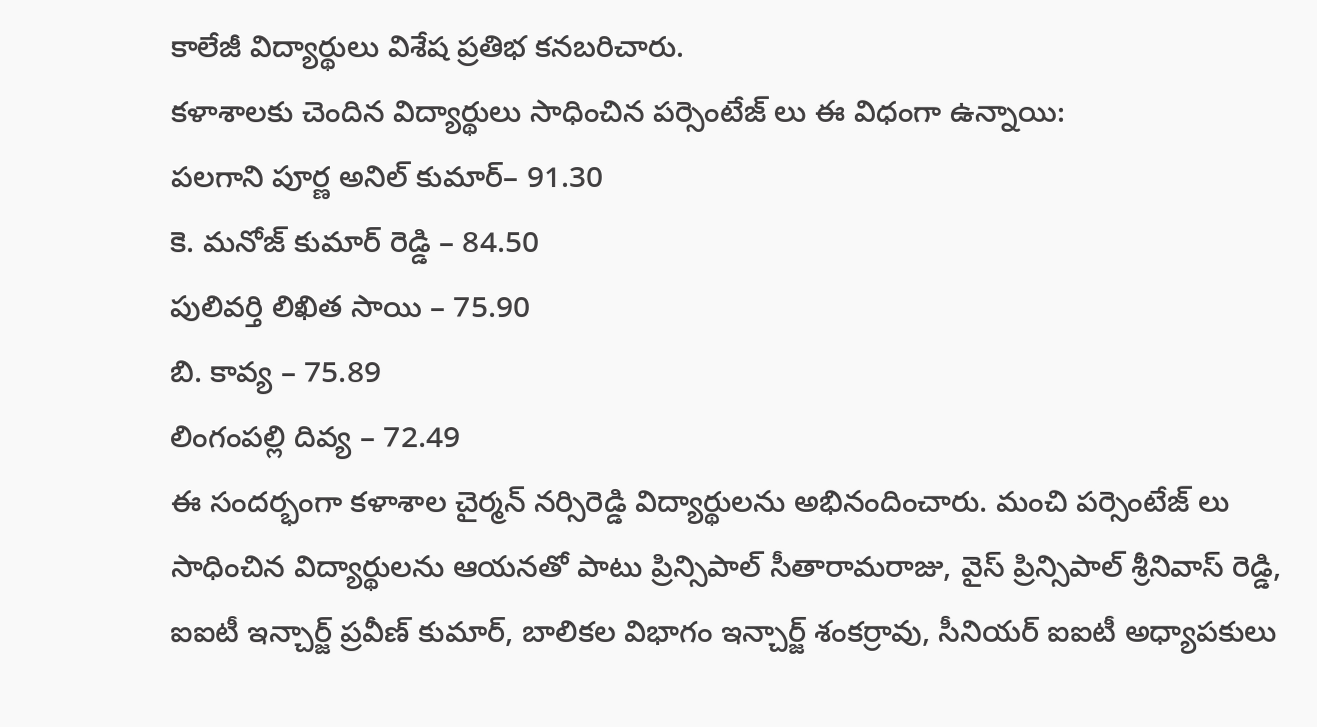కాలేజీ విద్యార్థులు విశేష ప్రతిభ కనబరిచారు.
కళాశాలకు చెందిన విద్యార్థులు సాధించిన పర్సెంటేజ్ లు ఈ విధంగా ఉన్నాయి:
పలగాని పూర్ణ అనిల్ కుమార్– 91.30
కె. మనోజ్ కుమార్ రెడ్డి – 84.50
పులివర్తి లిఖిత సాయి – 75.90
బి. కావ్య – 75.89
లింగంపల్లి దివ్య – 72.49
ఈ సందర్భంగా కళాశాల చైర్మన్ నర్సిరెడ్డి విద్యార్థులను అభినందించారు. మంచి పర్సెంటేజ్ లు సాధించిన విద్యార్థులను ఆయనతో పాటు ప్రిన్సిపాల్ సీతారామరాజు, వైస్ ప్రిన్సిపాల్ శ్రీనివాస్ రెడ్డి, ఐఐటీ ఇన్చార్జ్ ప్రవీణ్ కుమార్, బాలికల విభాగం ఇన్చార్జ్ శంకర్రావు, సీనియర్ ఐఐటీ అధ్యాపకులు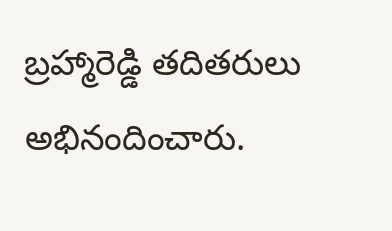బ్రహ్మారెడ్డి తదితరులు అభినందించారు.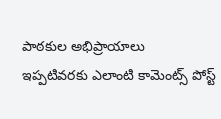పాఠకుల అభిప్రాయాలు
ఇప్పటివరకు ఎలాంటి కామెంట్స్ పోస్ట్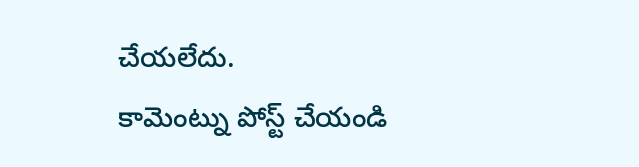చేయలేదు.
కామెంట్ను పోస్ట్ చేయండి